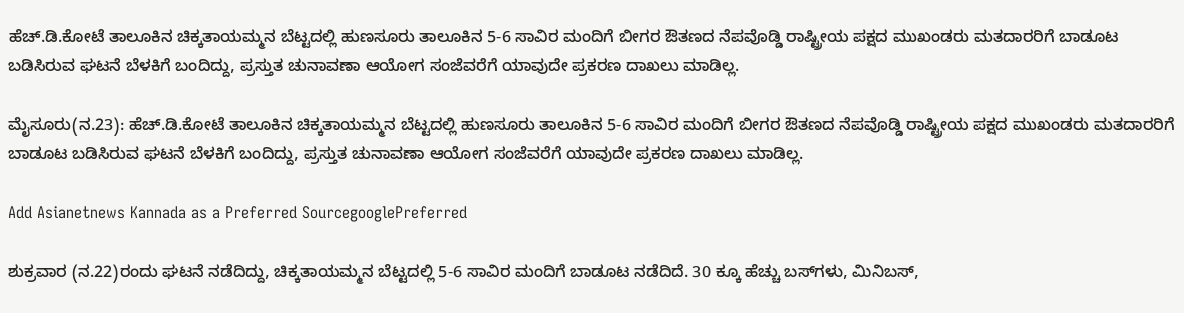ಹೆಚ್‌.ಡಿ.ಕೋಟೆ ತಾಲೂಕಿನ ಚಿಕ್ಕತಾಯಮ್ಮನ ಬೆಟ್ಟದಲ್ಲಿ ಹುಣಸೂರು ತಾಲೂಕಿನ 5-6 ಸಾವಿರ ಮಂದಿಗೆ ಬೀಗರ ಔತಣದ ನೆಪವೊಡ್ಡಿ ರಾಷ್ಟ್ರೀಯ ಪಕ್ಷದ ಮುಖಂಡರು ಮತದಾರರಿಗೆ ಬಾಡೂಟ ಬಡಿಸಿರುವ ಘಟನೆ ಬೆಳಕಿಗೆ ಬಂದಿದ್ದು, ಪ್ರಸ್ತುತ ಚುನಾವಣಾ ಆಯೋಗ ಸಂಜೆವರೆಗೆ ಯಾವುದೇ ಪ್ರಕರಣ ದಾಖಲು ಮಾಡಿಲ್ಲ.

ಮೈಸೂರು(ನ.23): ಹೆಚ್‌.ಡಿ.ಕೋಟೆ ತಾಲೂಕಿನ ಚಿಕ್ಕತಾಯಮ್ಮನ ಬೆಟ್ಟದಲ್ಲಿ ಹುಣಸೂರು ತಾಲೂಕಿನ 5-6 ಸಾವಿರ ಮಂದಿಗೆ ಬೀಗರ ಔತಣದ ನೆಪವೊಡ್ಡಿ ರಾಷ್ಟ್ರೀಯ ಪಕ್ಷದ ಮುಖಂಡರು ಮತದಾರರಿಗೆ ಬಾಡೂಟ ಬಡಿಸಿರುವ ಘಟನೆ ಬೆಳಕಿಗೆ ಬಂದಿದ್ದು, ಪ್ರಸ್ತುತ ಚುನಾವಣಾ ಆಯೋಗ ಸಂಜೆವರೆಗೆ ಯಾವುದೇ ಪ್ರಕರಣ ದಾಖಲು ಮಾಡಿಲ್ಲ.

Add Asianetnews Kannada as a Preferred SourcegooglePreferred

ಶುಕ್ರವಾರ (ನ.22)ರಂದು ಘಟನೆ ನಡೆದಿದ್ದು, ಚಿಕ್ಕತಾಯಮ್ಮನ ಬೆಟ್ಟದಲ್ಲಿ 5-6 ಸಾವಿರ ಮಂದಿಗೆ ಬಾಡೂಟ ನಡೆದಿದೆ. 30 ಕ್ಕೂ ಹೆಚ್ಚು ಬಸ್‌ಗಳು, ಮಿನಿಬಸ್‌,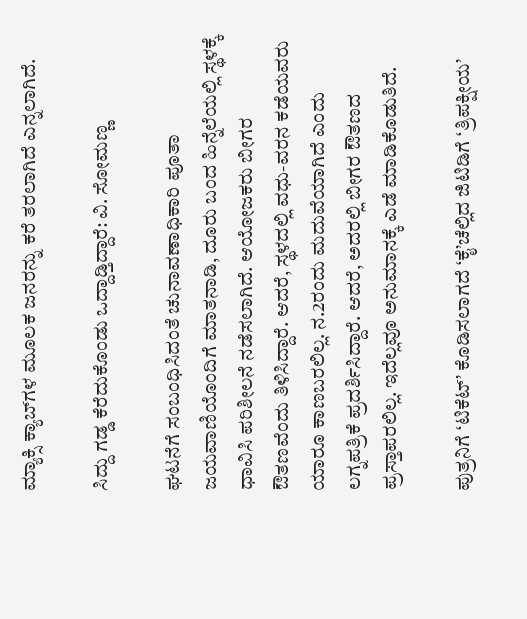ಮ್ಯಾಕ್ಸಿ ಕ್ಯಾಬ್‌ಗಳ ಮೂಲಕ ಜನರನ್ನು ಕರೆ ತರಲಾಗಿದೆ ಎನ್ನಲಾಗಿದೆ.

ಸಿದ್ದು ಗಡ್ಡ ಕೆರೆದುಕೊಂಡು ಒದ್ದಾಡ್ತಿದ್ದಾರೆ: ವಿ. ಸೋಮಣ್ಣ

ಘಟನೆಗೆ ಸಂಬಂಧಿಸಿದಂತೆ ಚುನಾವಣಾಧಿಕಾರಿ ಪೂತಾ ಜಯವಾಣಿಯೊಂದಿಗೆ ಮಾತನಾಡಿ, ದೂರು ಬಂದ ಹಿನ್ನೆಲೆಯಲ್ಲಿ ಸ್ಥಳಕ್ಕೆ ಧಾವಿಸಿ ಪರಿಶೀಲನೆ ನಡೆಸಲಾಗಿದೆ. ಆಯೋಜಕರು ಬೀಗರ ಔತಣವೆಂದು ತಿಳಿಸಿದ್ದಾರೆ. ಆದರೆ, ಸ್ಥಳದಲ್ಲಿ ವಧು-ವರನ ಕಡೆಯವರು ಯಾರೂ ಕಾಣಬರಲಿಲ್ಲ. ನ.2ರಂದು ಮದುವೆಯಾಗಿದೆ ಎಂದು ಲಗ್ನಪತ್ರಿಕೆ ಪ್ರದರ್ಶಿಸಿದ್ದಾರೆ. ಆದರೆ, ಅದರಲ್ಲಿ ಬೀಗರ ಔತಣದ ಪ್ರಸ್ತಾಪರಲಿಲ್ಲ. ಇದೆಲ್ಲವೂ ಅನುಮಾನಕ್ಕೆ ಎಡೆ ಮಾಡಿಕೊಡುತಿದೆ.

ಪುತ್ರನಿಗೆ ‘ಟಿಕೆಟ್‌’ ಕೊಡಿಸಲಾಗದೆ ‘ಕೈ’ಚೆಲ್ಲಿದ ಜಿಟಿಡಿಗೆ ‘ತ್ರಿಪಕ್ಷೀಯ’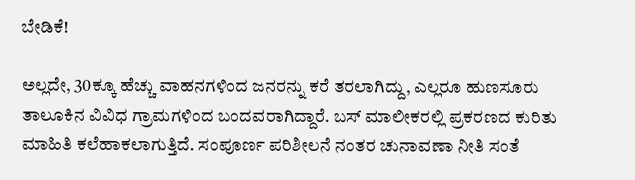ಬೇಡಿಕೆ!

ಅಲ್ಲದೇ, 30ಕ್ಕೂ ಹೆಚ್ಚು ವಾಹನಗಳಿಂದ ಜನರನ್ನು ಕರೆ ತರಲಾಗಿದ್ದು, ಎಲ್ಲರೂ ಹುಣಸೂರು ತಾಲೂಕಿನ ವಿವಿಧ ಗ್ರಾಮಗಳಿಂದ ಬಂದವರಾಗಿದ್ದಾರೆ. ಬಸ್‌ ಮಾಲೀಕರಲ್ಲಿ ಪ್ರಕರಣದ ಕುರಿತು ಮಾಹಿತಿ ಕಲೆಹಾಕಲಾಗುತ್ತಿದೆ. ಸಂಪೂರ್ಣ ಪರಿಶೀಲನೆ ನಂತರ ಚುನಾವಣಾ ನೀತಿ ಸಂತೆ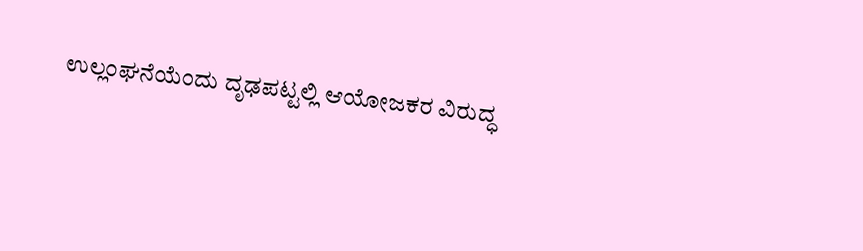ಉಲ್ಲಂಘನೆಯೆಂದು ದೃಢಪಟ್ಟಲ್ಲಿ ಆಯೋಜಕರ ವಿರುದ್ಧ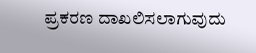ಪ್ರಕರಣ ದಾಖಲಿಸಲಾಗುವುದು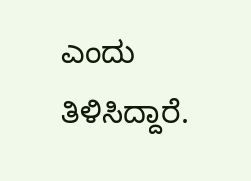ಎಂದು ತಿಳಿಸಿದ್ದಾರೆ.